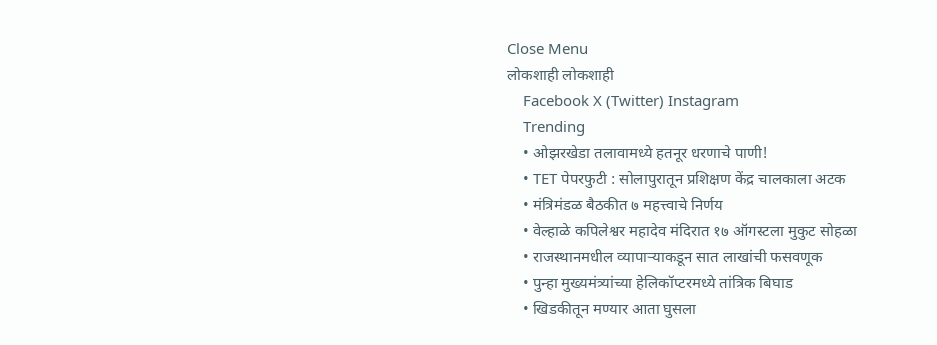Close Menu
लोकशाही लोकशाही
    Facebook X (Twitter) Instagram
    Trending
    • ओझरखेडा तलावामध्ये हतनूर धरणाचे पाणी!
    • TET पेपरफुटी : सोलापुरातून प्रशिक्षण केंद्र चालकाला अटक
    • मंत्रिमंडळ बैठकीत ७ महत्त्वाचे निर्णय
    • वेल्हाळे कपिलेश्वर महादेव मंदिरात १७ ऑगस्टला मुकुट सोहळा
    • राजस्थानमधील व्यापाऱ्याकडून सात लाखांची फसवणूक
    • पुन्हा मुख्यमंत्र्यांच्या हेलिकॉप्टरमध्ये तांत्रिक बिघाड
    • खिडकीतून मण्यार आता घुसला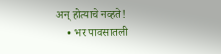अन् होत्याचे नव्हते!
    • भर पावसातली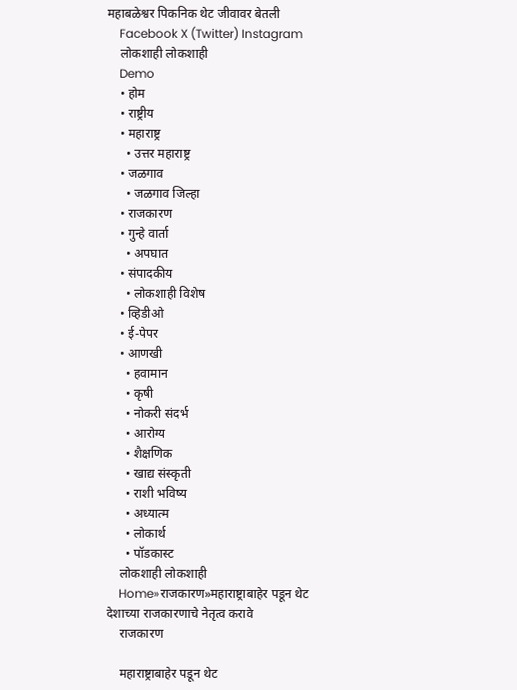महाबळेश्वर पिकनिक थेट जीवावर बेतली
    Facebook X (Twitter) Instagram
    लोकशाही लोकशाही
    Demo
    • होम
    • राष्ट्रीय
    • महाराष्ट्र
      • उत्तर महाराष्ट्र
    • जळगाव
      • जळगाव जिल्हा
    • राजकारण
    • गुन्हे वार्ता
      • अपघात
    • संपादकीय
      • लोकशाही विशेष
    • व्हिडीओ
    • ई-पेपर
    • आणखी
      • हवामान
      • कृषी
      • नोकरी संदर्भ
      • आरोग्य
      • शैक्षणिक
      • खाद्य संस्कृती
      • राशी भविष्य
      • अध्यात्म
      • लोकार्थ
      • पॉडकास्ट
    लोकशाही लोकशाही
    Home»राजकारण»महाराष्ट्राबाहेर पडून थेट देशाच्या राजकारणाचे नेतृत्व करावे
    राजकारण

    महाराष्ट्राबाहेर पडून थेट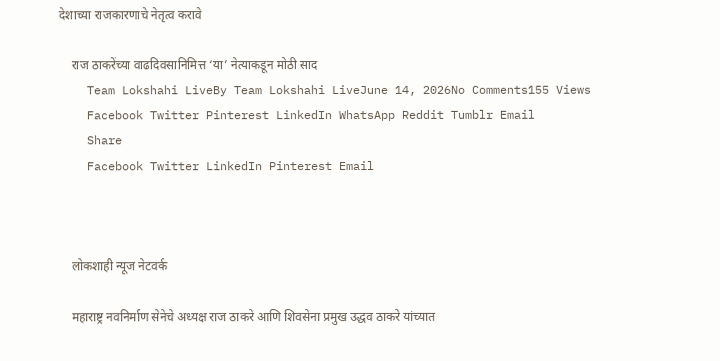देशाच्या राजकारणाचे नेतृत्व करावे

    राज ठाकरेंच्या वाढदिवसानिमित्त ‘या’ नेत्याकडून मोठी साद
    Team Lokshahi LiveBy Team Lokshahi LiveJune 14, 2026No Comments155 Views
    Facebook Twitter Pinterest LinkedIn WhatsApp Reddit Tumblr Email
    Share
    Facebook Twitter LinkedIn Pinterest Email



    लोकशाही न्यूज नेटवर्क

    महाराष्ट्र नवनिर्माण सेनेचे अध्यक्ष राज ठाकरे आणि शिवसेना प्रमुख उद्धव ठाकरे यांच्यात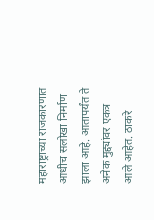महाराष्ट्राच्या राजकारणात आधीच सलोखा निर्माण झाला आहे. आतापर्यंत ते अनेक मुद्द्यांवर एकत्र आले आहेत. ठाकरे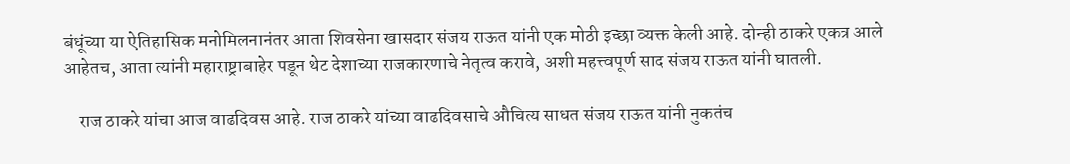बंधूंच्या या ऐतिहासिक मनोमिलनानंतर आता शिवसेना खासदार संजय राऊत यांनी एक मोठी इच्छा व्यक्त केली आहे. दोन्ही ठाकरे एकत्र आले आहेतच, आता त्यांनी महाराष्ट्राबाहेर पडून थेट देशाच्या राजकारणाचे नेतृत्व करावे, अशी महत्त्वपूर्ण साद संजय राऊत यांनी घातली.

    राज ठाकरे यांचा आज वाढदिवस आहे. राज ठाकरे यांच्या वाढदिवसाचे औचित्य साधत संजय राऊत यांनी नुकतंच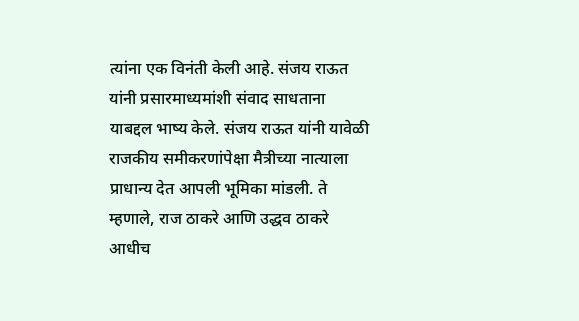त्यांना एक विनंती केली आहे. संजय राऊत यांनी प्रसारमाध्यमांशी संवाद साधताना याबद्दल भाष्य केले. संजय राऊत यांनी यावेळी राजकीय समीकरणांपेक्षा मैत्रीच्या नात्याला प्राधान्य देत आपली भूमिका मांडली. ते म्हणाले, राज ठाकरे आणि उद्धव ठाकरे आधीच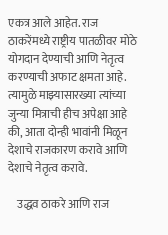एकत्र आले आहेत. राज ठाकरेंमध्ये राष्ट्रीय पातळीवर मोठे योगदान देण्याची आणि नेतृत्व करण्याची अफाट क्षमता आहे. त्यामुळे माझ्यासारख्या त्यांच्या जुन्या मित्राची हीच अपेक्षा आहे की, आता दोन्ही भावांनी मिळून देशाचे राजकारण करावे आणि देशाचे नेतृत्व करावे.

    उद्धव ठाकरे आणि राज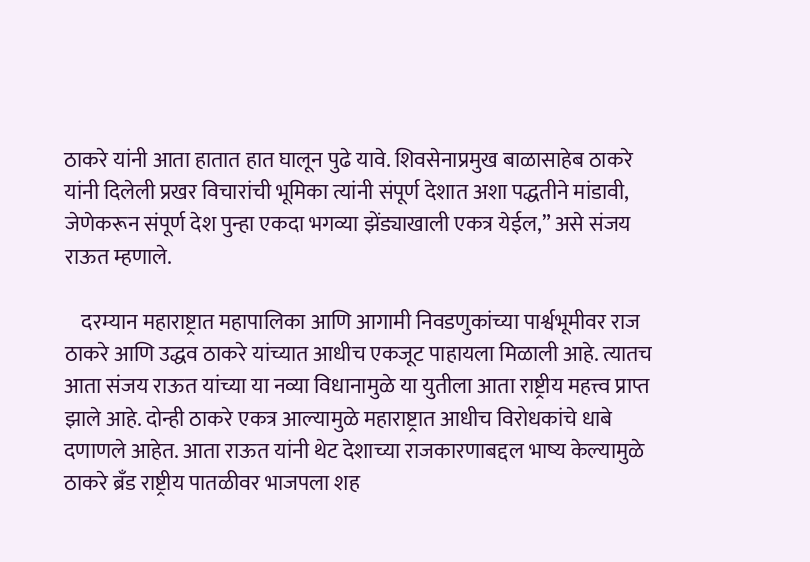ठाकरे यांनी आता हातात हात घालून पुढे यावे. शिवसेनाप्रमुख बाळासाहेब ठाकरे यांनी दिलेली प्रखर विचारांची भूमिका त्यांनी संपूर्ण देशात अशा पद्धतीने मांडावी, जेणेकरून संपूर्ण देश पुन्हा एकदा भगव्या झेंड्याखाली एकत्र येईल,” असे संजय राऊत म्हणाले.

    दरम्यान महाराष्ट्रात महापालिका आणि आगामी निवडणुकांच्या पार्श्वभूमीवर राज ठाकरे आणि उद्धव ठाकरे यांच्यात आधीच एकजूट पाहायला मिळाली आहे. त्यातच आता संजय राऊत यांच्या या नव्या विधानामुळे या युतीला आता राष्ट्रीय महत्त्व प्राप्त झाले आहे. दोन्ही ठाकरे एकत्र आल्यामुळे महाराष्ट्रात आधीच विरोधकांचे धाबे दणाणले आहेत. आता राऊत यांनी थेट देशाच्या राजकारणाबद्दल भाष्य केल्यामुळे ठाकरे ब्रँड राष्ट्रीय पातळीवर भाजपला शह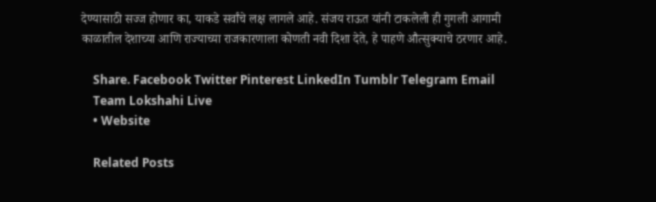देण्यासाठी सज्ज होणार का, याकडे सर्वांचे लक्ष लागले आहे. संजय राऊत यांनी टाकलेली ही गुगली आगामी काळातील देशाच्या आणि राज्याच्या राजकारणाला कोणती नवी दिशा देते, हे पाहणे औत्सुक्याचे ठरणार आहे.

    Share. Facebook Twitter Pinterest LinkedIn Tumblr Telegram Email
    Team Lokshahi Live
    • Website

    Related Posts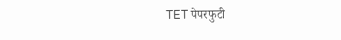TET पेपरफुटी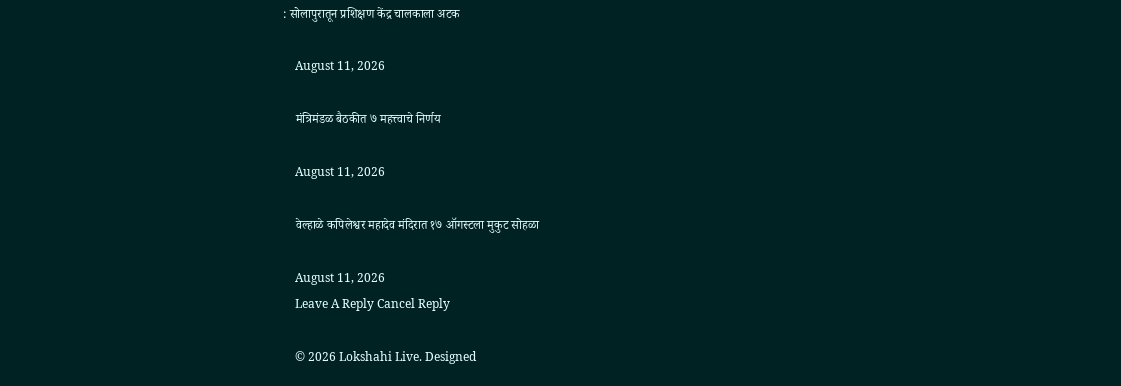: सोलापुरातून प्रशिक्षण केंद्र चालकाला अटक

    August 11, 2026

    मंत्रिमंडळ बैठकीत ७ महत्त्वाचे निर्णय

    August 11, 2026

    वेल्हाळे कपिलेश्वर महादेव मंदिरात १७ ऑगस्टला मुकुट सोहळा

    August 11, 2026
    Leave A Reply Cancel Reply

    © 2026 Lokshahi Live. Designed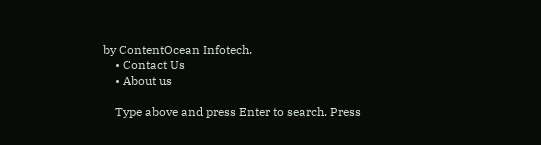by ContentOcean Infotech.
    • Contact Us
    • About us

    Type above and press Enter to search. Press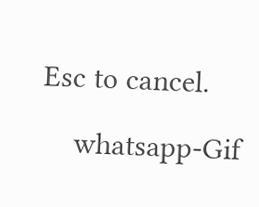Esc to cancel.

    whatsapp-Gif